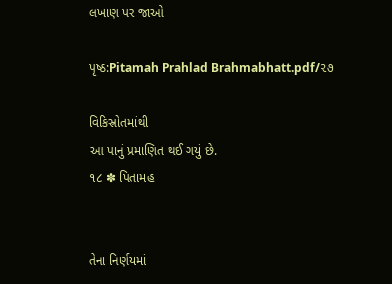લખાણ પર જાઓ

પૃષ્ઠ:Pitamah Prahlad Brahmabhatt.pdf/૨૭

વિકિસ્રોતમાંથી
આ પાનું પ્રમાણિત થઈ ગયું છે.
૧૮ ✽ પિતામહ


તેના નિર્ણયમાં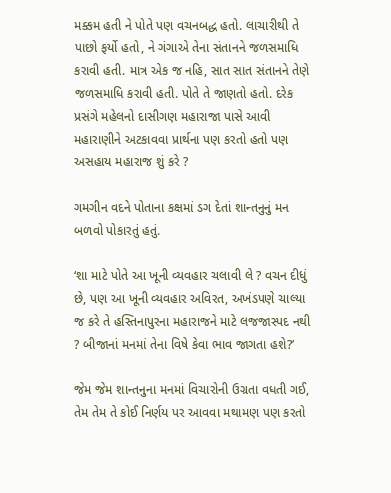મક્કમ હતી ને પોતે પણ વચનબદ્ધ હતો. લાચારીથી તે પાછો ફર્યો હતો, ને ગંગાએ તેના સંતાનને જળસમાધિ કરાવી હતી. માત્ર એક જ નહિ, સાત સાત સંતાનને તેણે જળસમાધિ કરાવી હતી. પોતે તે જાણતો હતો. દરેક પ્રસંગે મહેલનો દાસીગણ મહારાજા પાસે આવી મહારાણીને અટકાવવા પ્રાર્થના પણ કરતો હતો પણ અસહાય મહારાજ શું કરે ?

ગમગીન વદને પોતાના કક્ષમાં ડગ દેતાં શાન્તનુનું મન બળવો પોકારતું હતું.

‘શા માટે પોતે આ ખૂની વ્યવહાર ચલાવી લે ? વચન દીધું છે, પણ આ ખૂની વ્યવહાર અવિરત, અખંડપણે ચાલ્યા જ કરે તે હસ્તિનાપુરના મહારાજને માટે લજજાસ્પદ નથી ? બીજાનાં મનમાં તેના વિષે કેવા ભાવ જાગતા હશે?’

જેમ જેમ શાન્તનુના મનમાં વિચારોની ઉગ્રતા વધતી ગઈ, તેમ તેમ તે કોઈ નિર્ણય પર આવવા મથામણ પણ કરતો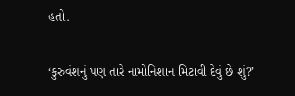હતો.

‘કુરુવંશનું પણ તારે નામોનિશાન મિટાવી દેવું છે શું?’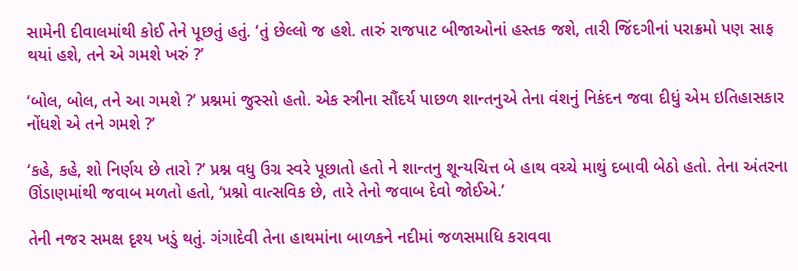સામેની દીવાલમાંથી કોઈ તેને પૂછતું હતું. ‘તું છેલ્લો જ હશે. તારું રાજપાટ બીજાઓનાં હસ્તક જશે, તારી જિંદગીનાં પરાક્રમો પણ સાફ થયાં હશે, તને એ ગમશે ખરું ?’

‘બોલ, બોલ, તને આ ગમશે ?’ પ્રશ્નમાં જુસ્સો હતો. એક સ્ત્રીના સૌંદર્ય પાછળ શાન્તનુએ તેના વંશનું નિકંદન જવા દીધું એમ ઇતિહાસકાર નોંધશે એ તને ગમશે ?’

‘કહે, કહે, શો નિર્ણય છે તારો ?’ પ્રશ્ન વધુ ઉગ્ર સ્વરે પૂછાતો હતો ને શાન્તનુ શૂન્યચિત્ત બે હાથ વચ્ચે માથું દબાવી બેઠો હતો. તેના અંતરના ઊંડાણમાંથી જવાબ મળતો હતો, ‘પ્રશ્નો વાત્સવિક છે, તારે તેનો જવાબ દેવો જોઈએ.’

તેની નજર સમક્ષ દૃશ્ય ખડું થતું. ગંગાદેવી તેના હાથમાંના બાળકને નદીમાં જળસમાધિ કરાવવા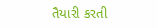તૈયારી કરતી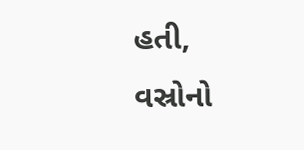હતી, વસ્રોનો